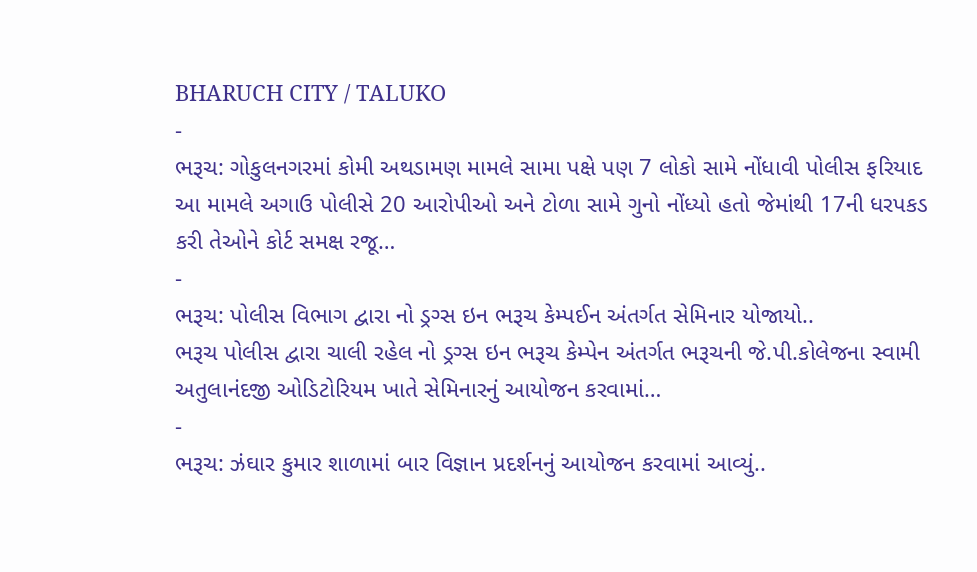BHARUCH CITY / TALUKO
-
ભરૂચ: ગોકુલનગરમાં કોમી અથડામણ મામલે સામા પક્ષે પણ 7 લોકો સામે નોંધાવી પોલીસ ફરિયાદ
આ મામલે અગાઉ પોલીસે 20 આરોપીઓ અને ટોળા સામે ગુનો નોંધ્યો હતો જેમાંથી 17ની ધરપકડ કરી તેઓને કોર્ટ સમક્ષ રજૂ…
-
ભરૂચ: પોલીસ વિભાગ દ્વારા નો ડ્રગ્સ ઇન ભરૂચ કેમ્પઈન અંતર્ગત સેમિનાર યોજાયો..
ભરૂચ પોલીસ દ્વારા ચાલી રહેલ નો ડ્રગ્સ ઇન ભરૂચ કેમ્પેન અંતર્ગત ભરૂચની જે.પી.કોલેજના સ્વામી અતુલાનંદજી ઓડિટોરિયમ ખાતે સેમિનારનું આયોજન કરવામાં…
-
ભરૂચ: ઝંઘાર કુમાર શાળામાં બાર વિજ્ઞાન પ્રદર્શનનું આયોજન કરવામાં આવ્યું..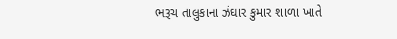ભરૂચ તાલુકાના ઝંઘાર કુમાર શાળા ખાતે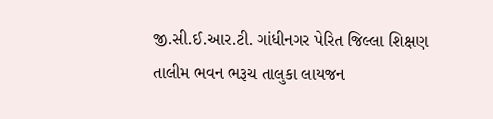જી.સી.ઈ.આર.ટી. ગાંધીનગર પેરિત જિલ્લા શિક્ષણ તાલીમ ભવન ભરૂચ તાલુકા લાયજન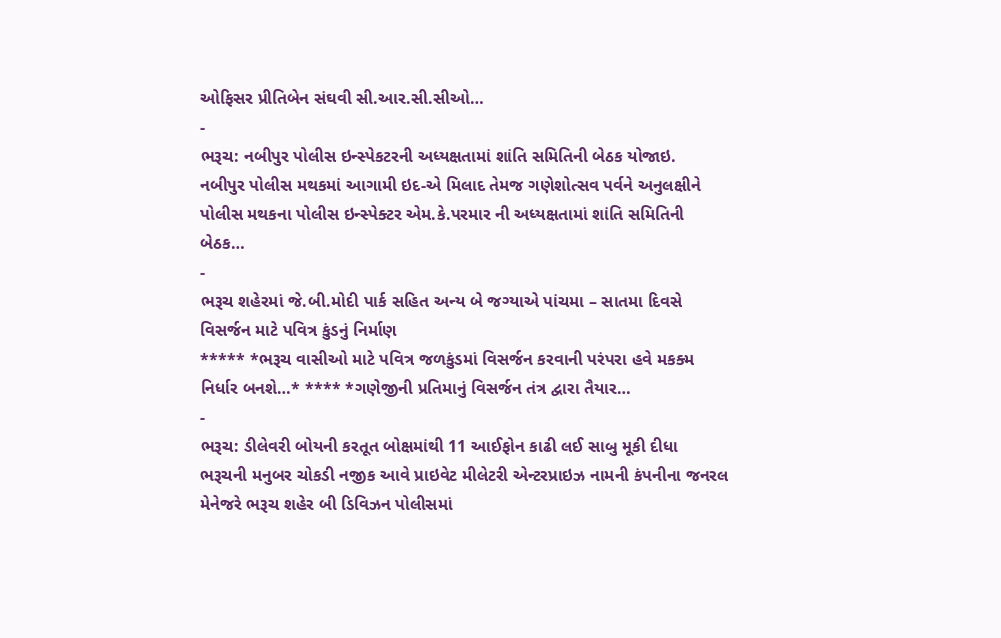ઓફિસર પ્રીતિબેન સંઘવી સી.આર.સી.સીઓ…
-
ભરૂચ: નબીપુર પોલીસ ઇન્સ્પેકટરની અધ્યક્ષતામાં શાંતિ સમિતિની બેઠક યોજાઇ.
નબીપુર પોલીસ મથકમાં આગામી ઇદ-એ મિલાદ તેમજ ગણેશોત્સવ પર્વને અનુલક્ષીને પોલીસ મથકના પોલીસ ઇન્સ્પેક્ટર એમ.કે.પરમાર ની અધ્યક્ષતામાં શાંતિ સમિતિની બેઠક…
-
ભરૂચ શહેરમાં જે.બી.મોદી પાર્ક સહિત અન્ય બે જગ્યાએ પાંચમા – સાતમા દિવસે વિસર્જન માટે પવિત્ર કુંડનું નિર્માણ
***** *ભરૂચ વાસીઓ માટે પવિત્ર જળકુંડમાં વિસર્જન કરવાની પરંપરા હવે મકક્મ નિર્ધાર બનશે…* **** *ગણેજીની પ્રતિમાનું વિસર્જન તંત્ર દ્વારા તૈયાર…
-
ભરૂચ: ડીલેવરી બોયની કરતૂત બોક્ષમાંથી 11 આઈફોન કાઢી લઈ સાબુ મૂકી દીધા
ભરૂચની મનુબર ચોકડી નજીક આવે પ્રાઇવેટ મીલેટરી એન્ટરપ્રાઇઝ નામની કંપનીના જનરલ મેનેજરે ભરૂચ શહેર બી ડિવિઝન પોલીસમાં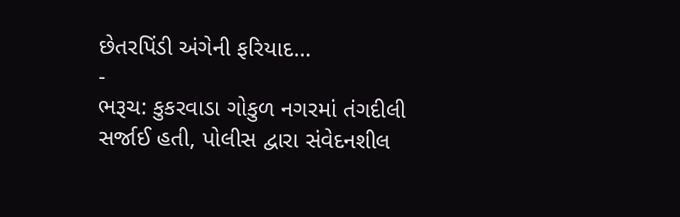છેતરપિંડી અંગેની ફરિયાદ…
-
ભરૂચ: કુકરવાડા ગોકુળ નગરમાં તંગદીલી સર્જાઈ હતી, પોલીસ દ્વારા સંવેદનશીલ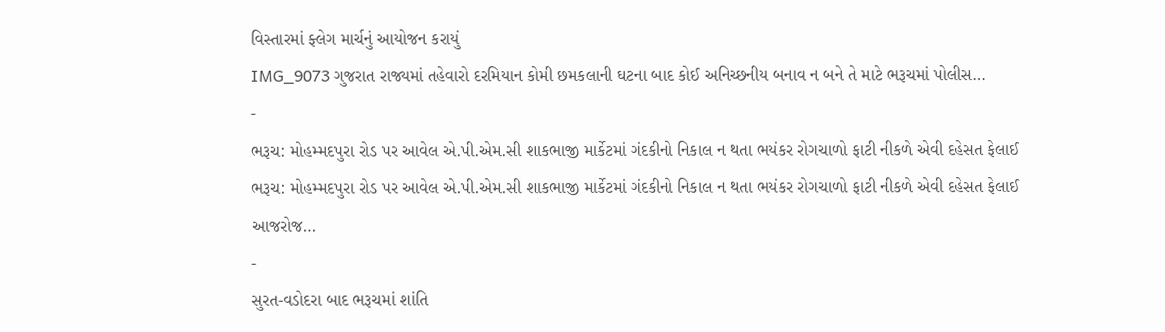વિસ્તારમાં ફ્લેગ માર્ચનું આયોજન કરાયું
IMG_9073 ગુજરાત રાજ્યમાં તહેવારો દરમિયાન કોમી છમકલાની ઘટના બાદ કોઈ અનિચ્છનીય બનાવ ન બને તે માટે ભરૂચમાં પોલીસ…
-
ભરૂચ: મોહમ્મદપુરા રોડ પર આવેલ એ.પી.એમ.સી શાકભાજી માર્કેટમાં ગંદકીનો નિકાલ ન થતા ભયંકર રોગચાળો ફાટી નીકળે એવી દહેસત ફેલાઈ
ભરૂચ: મોહમ્મદપુરા રોડ પર આવેલ એ.પી.એમ.સી શાકભાજી માર્કેટમાં ગંદકીનો નિકાલ ન થતા ભયંકર રોગચાળો ફાટી નીકળે એવી દહેસત ફેલાઈ આજરોજ…
-
સુરત-વડોદરા બાદ ભરૂચમાં શાંતિ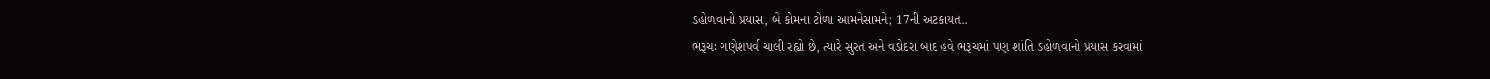ડહોળવાનો પ્રયાસ, બે કોમના ટોળા આમનેસામને; 17ની અટકાયત..
ભરૂચઃ ગણેશપર્વ ચાલી રહ્યો છે, ત્યારે સુરત અને વડોદરા બાદ હવે ભરૂચમાં પણ શાંતિ ડહોળવાનો પ્રયાસ કરવામાં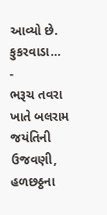આવ્યો છે. કુકરવાડા…
-
ભરૂચ તવરા ખાતે બલરામ જયંતિની ઉજવણી, હળછઠ્ઠના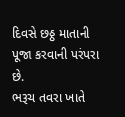દિવસે છઠ્ઠ માતાની પૂજા કરવાની પરંપરા છે.
ભરૂચ તવરા ખાતે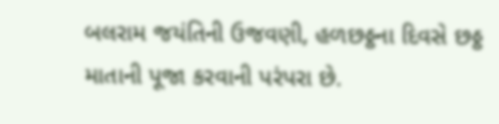બલરામ જયંતિની ઉજવણી, હળછઠ્ઠના દિવસે છઠ્ઠ માતાની પૂજા કરવાની પરંપરા છે.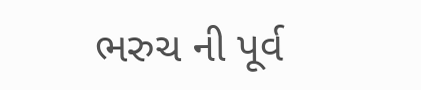ભરુચ ની પૂર્વ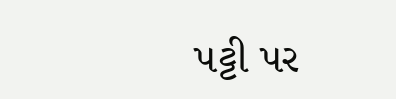પટ્ટી પર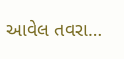આવેલ તવરા…